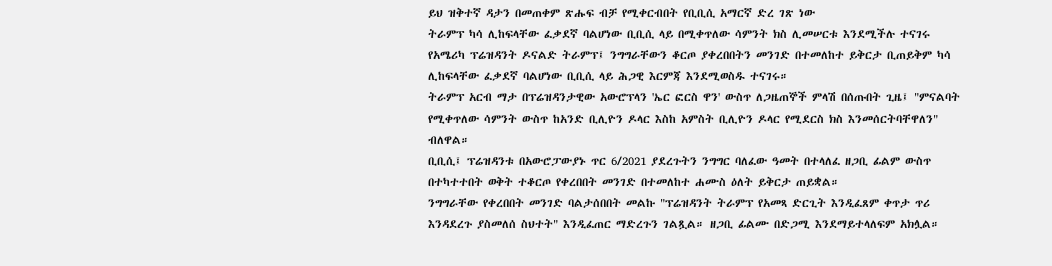ይህ ዝቅተኛ ዳታን በመጠቀም ጽሑፍ ብቻ የሚቀርብበት የቢቢሲ አማርኛ ድረ ገጽ ነው
ትራምፕ ካሳ ሊከፍላቸው ፈቃደኛ ባልሆነው ቢቢሲ ላይ በሚቀጥለው ሳምንት ክስ ሊመሠርቱ እንደሚችሉ ተናገሩ
የአሜሪካ ፕሬዝዳንት ዶናልድ ትራምፕ፤ ንግግራቸውን ቆርጦ ያቀረበበትን መንገድ በተመለከተ ይቅርታ ቢጠይቅም ካሳ ሊከፍላቸው ፈቃደኛ ባልሆነው ቢቢሲ ላይ ሕጋዊ እርምጃ እንደሚወስዱ ተናገሩ።
ትራምፕ አርብ ማታ በፕሬዝዳንታዊው አውሮፕላን 'ኤር ፎርስ ዋን' ውስጥ ለጋዜጠኞች ምላሽ በሰጡበት ጊዜ፤ "ምናልባት የሚቀጥለው ሳምንት ውስጥ ከአንድ ቢሊዮን ዶላር እስከ አምስት ቢሊዮን ዶላር የሚደርስ ክስ እንመሰርትባቸዋለን" ብለዋል።
ቢቢሲ፤ ፕሬዝዳንቱ በአውሮፓውያኑ ጥር 6/2021 ያደረጉትን ንግግር ባለፈው ዓመት በተላለፈ ዘጋቢ ፊልም ውስጥ በተካተተበት ወቅት ተቆርጦ የቀረበበት መንገድ በተመለከተ ሐሙስ ዕለት ይቅርታ ጠይቋል።
ንግግራቸው የቀረበበት መንገድ ባልታሰበበት መልኩ "ፕሬዝዳንት ትራምፕ የአመጻ ድርጊት እንዲፈጸም ቀጥታ ጥሪ እንዳደረጉ ያስመለሰ ስህተት" እንዲፈጠር ማድረጉን ገልጿል። ዘጋቢ ፊልሙ በድጋሚ እንደማይተላለፍም አክሏል።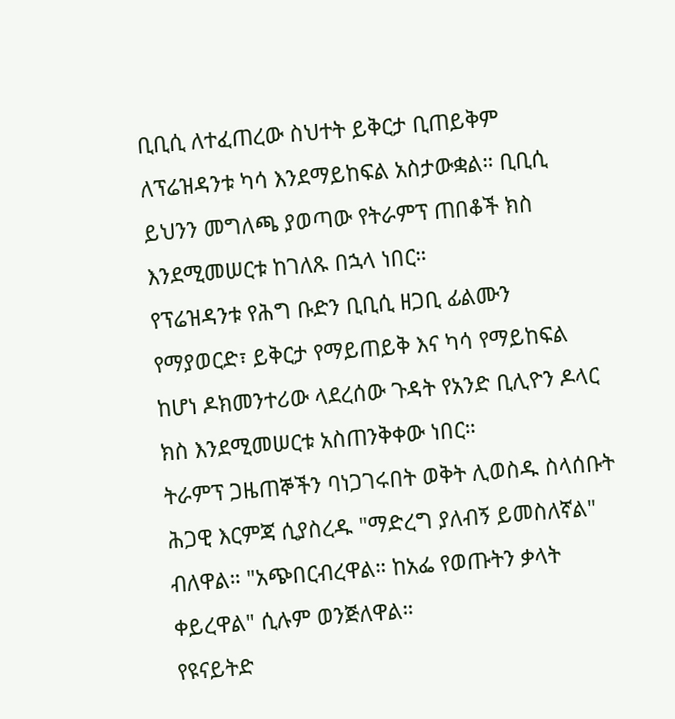ቢቢሲ ለተፈጠረው ስህተት ይቅርታ ቢጠይቅም ለፕሬዝዳንቱ ካሳ እንደማይከፍል አስታውቋል። ቢቢሲ ይህንን መግለጫ ያወጣው የትራምፕ ጠበቆች ክስ እንደሚመሠርቱ ከገለጹ በኋላ ነበር።
የፕሬዝዳንቱ የሕግ ቡድን ቢቢሲ ዘጋቢ ፊልሙን የማያወርድ፣ ይቅርታ የማይጠይቅ እና ካሳ የማይከፍል ከሆነ ዶክመንተሪው ላደረሰው ጉዳት የአንድ ቢሊዮን ዶላር ክስ እንደሚመሠርቱ አስጠንቅቀው ነበር።
ትራምፕ ጋዜጠኞችን ባነጋገሩበት ወቅት ሊወስዱ ስላሰቡት ሕጋዊ እርምጃ ሲያስረዱ "ማድረግ ያለብኝ ይመስለኛል" ብለዋል። "አጭበርብረዋል። ከአፌ የወጡትን ቃላት ቀይረዋል" ሲሉም ወንጅለዋል።
የዩናይትድ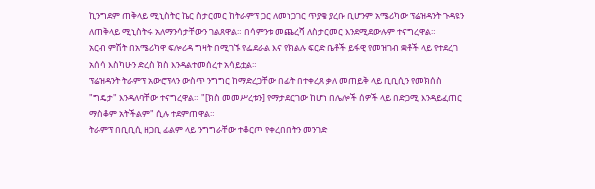ኪንግደም ጠቅላይ ሚኒስትር ኬር ስታርመር ከትራምፕ ጋር ለመነጋገር ጥያቄ ያረቡ ቢሆንም አሜሪካው ፕሬዝዳንት ጉዳዩን ለጠቅላይ ሚኒስትሩ አለማንሳታቸውን ገልጸዋል። በሳምንቱ መጨረሻ ለስታርመር እንደሚደውሉም ተናግረዋል።
አርብ ምሽት በአሜሪካዋ ፍሎሪዳ ግዛት በሚገኙ የፌደራል እና የክልሉ ፍርድ ቤቶች ይፋዊ የመዝገብ ቋቶች ላይ የተደረገ አሰሳ እስካሁን ድረስ ክስ እንዳልተመሰረተ አሳይቷል።
ፕሬዝዳንት ትራምፕ አውሮፕላን ውስጥ ንግግር ከማድረጋቸው በፊት በተቀረጸ ቃለ መጠይቅ ላይ ቢቢሲን የመክሰስ "ግዴታ" እንዳለባቸው ተናግረዋል። "[ክስ መመሥረቱን] የማታደርገው ከሆነ በሌሎች ሰዎች ላይ በድጋሚ እንዳይፈጠር ማስቆም አትችልም" ሲሉ ተደምጠዋል።
ትራምፕ በቢቢሲ ዘጋቢ ፊልም ላይ ንግግራቸው ተቆርጦ የቀረበበትን መንገድ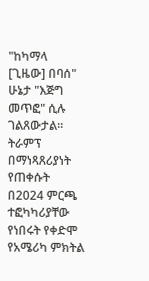"ከካማላ [ጊዜው] በባሰ" ሁኔታ "እጅግ መጥፎ" ሲሉ ገልጸውታል።
ትራምፕ በማነጻጸሪያነት የጠቀሱት በ2024 ምርጫ ተፎካካሪያቸው የነበሩት የቀድሞ የአሜሪካ ምክትል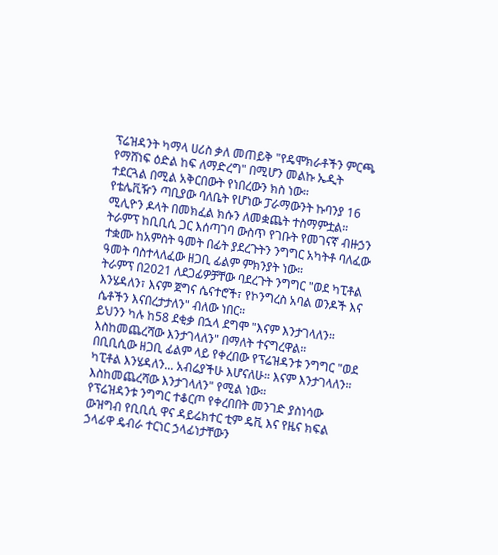ፕሬዝዳንት ካማላ ሀሪስ ቃለ መጠይቅ "የዴሞክራቶችን ምርጫ የማሸነፍ ዕድል ከፍ ለማድረግ" በሚሆን መልኩ ኤዲት ተደርጓል በሚል አቅርበውት የነበረውን ክስ ነው።
የቴሌቪዥን ጣቢያው ባለቤት የሆነው ፓራማውንት ኩባንያ 16 ሚሊዮን ዶላት በመክፈል ክሱን ለመቋጨት ተስማምቷል።
ትራምፕ ከቢቢሲ ጋር እሰጣገባ ውስጥ የገቡት የመገናኛ ብዙኃን ተቋሙ ከአምስት ዓመት በፊት ያደረጉትን ንግግር አካትቶ ባለፈው ዓመት ባስተላለፈው ዘጋቢ ፊልም ምክንያት ነው።
ትራምፕ በ2021 ለደጋፊዎቻቸው ባደረጉት ንግግር "ወደ ካፒቶል እንሄዳለን፣ እናም ጀግና ሴናተሮች፣ የኮንግረስ አባል ወንዶች እና ሴቶችን እናበረታታለን" ብለው ነበር።
ይህንን ካሉ ከ58 ደቂቃ በኋላ ደግሞ "እናም እንታገላለን። እስከመጨረሻው እንታገላለን" በማለት ተናግረዋል።
በቢቢሲው ዘጋቢ ፊልም ላይ የቀረበው የፕሬዝዳንቱ ንግግር "ወደ ካፒቶል እንሄዳለን... አብሬያችሁ እሆናለሁ። እናም እንታገላለን። እስከመጨረሻው እንታገላለን" የሚል ነው።
የፕሬዝዳንቱ ንግግር ተቆርጦ የቀረበበት መንገድ ያስነሳው ውዝግብ የቢቢሲ ዋና ዳይሬክተር ቲም ዴቪ እና የዜና ክፍል ኃላፊዋ ዴብራ ተርነር ኃላፊነታቸውን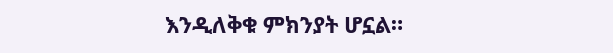እንዲለቅቁ ምክንያት ሆኗል።